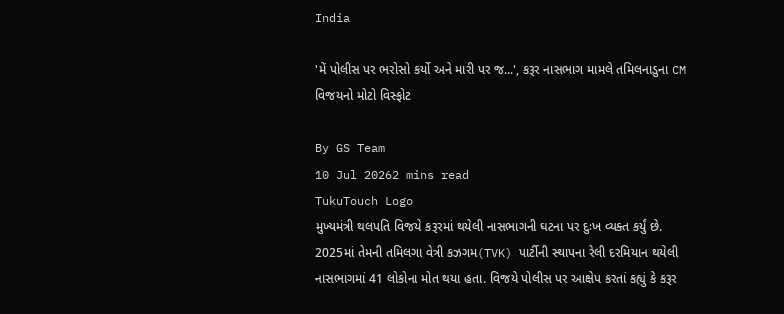India

'મેં પોલીસ પર ભરોસો કર્યો અને મારી પર જ...', કરૂર નાસભાગ મામલે તમિલનાડુના CM વિજયનો મોટો વિસ્ફોટ

By GS Team
10 Jul 20262 mins read
TukuTouch Logo
મુખ્યમંત્રી થલપતિ વિજયે કરૂરમાં થયેલી નાસભાગની ઘટના પર દુઃખ વ્યક્ત કર્યું છે. 2025માં તેમની તમિલગા વેત્રી કઝગમ(TVK) પાર્ટીની સ્થાપના રેલી દરમિયાન થયેલી નાસભાગમાં 41 લોકોના મોત થયા હતા. વિજયે પોલીસ પર આક્ષેપ કરતાં કહ્યું કે કરૂર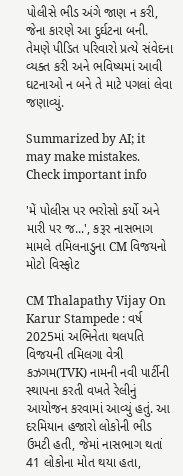પોલીસે ભીડ અંગે જાણ ન કરી, જેના કારણે આ દુર્ઘટના બની. તેમણે પીડિત પરિવારો પ્રત્યે સંવેદના વ્યક્ત કરી અને ભવિષ્યમાં આવી ઘટનાઓ ન બને તે માટે પગલાં લેવા જણાવ્યું.

Summarized by AI; it may make mistakes. Check important info

'મેં પોલીસ પર ભરોસો કર્યો અને મારી પર જ...', કરૂર નાસભાગ મામલે તમિલનાડુના CM વિજયનો મોટો વિસ્ફોટ

CM Thalapathy Vijay On Karur Stampede : વર્ષ 2025માં અભિનેતા થલપતિ વિજયની તમિલગા વેત્રી કઝગમ(TVK) નામની નવી પાર્ટીની સ્થાપના કરતી વખતે રેલીનું આયોજન કરવામાં આવ્યું હતું. આ દરમિયાન હજારો લોકોની ભીડ ઉમટી હતી, જેમાં નાસભાગ થતાં 41 લોકોના મોત થયા હતા,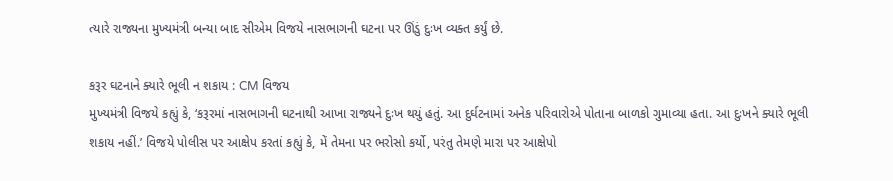ત્યારે રાજ્યના મુખ્યમંત્રી બન્યા બાદ સીએમ વિજયે નાસભાગની ઘટના પર ઊંડું દુઃખ વ્યક્ત કર્યું છે.

કરૂર ઘટનાને ક્યારે ભૂલી ન શકાય : CM વિજય
મુખ્યમંત્રી વિજયે કહ્યું કે, ‘કરૂરમાં નાસભાગની ઘટનાથી આખા રાજ્યને દુઃખ થયું હતું. આ દુર્ઘટનામાં અનેક પરિવારોએ પોતાના બાળકો ગુમાવ્યા હતા. આ દુઃખને ક્યારે ભૂલી શકાય નહીં.’ વિજયે પોલીસ પર આક્ષેપ કરતાં કહ્યું કે, મેં તેમના પર ભરોસો કર્યો, પરંતુ તેમણે મારા પર આક્ષેપો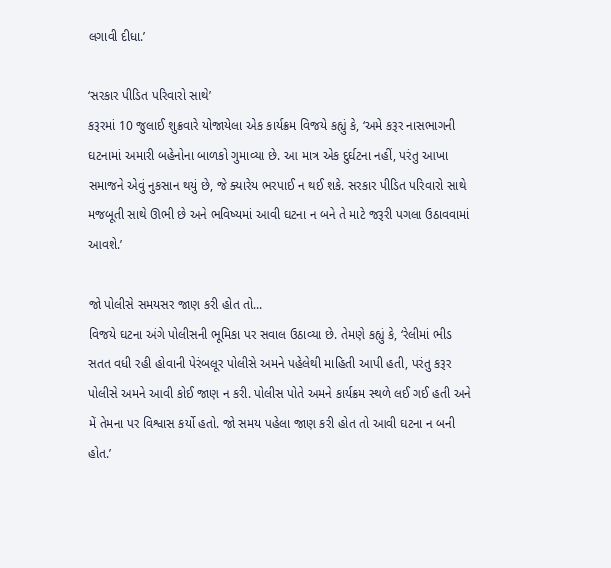લગાવી દીધા.’

‘સરકાર પીડિત પરિવારો સાથે’
કરૂરમાં 10 જુલાઈ શુક્રવારે યોજાયેલા એક કાર્યક્રમ વિજયે કહ્યું કે, ‘અમે કરૂર નાસભાગની ઘટનામાં અમારી બહેનોના બાળકો ગુમાવ્યા છે. આ માત્ર એક દુર્ઘટના નહીં, પરંતુ આખા સમાજને એવું નુકસાન થયું છે, જે ક્યારેય ભરપાઈ ન થઈ શકે. સરકાર પીડિત પરિવારો સાથે મજબૂતી સાથે ઊભી છે અને ભવિષ્યમાં આવી ઘટના ન બને તે માટે જરૂરી પગલા ઉઠાવવામાં આવશે.’

જો પોલીસે સમયસર જાણ કરી હોત તો...
વિજયે ઘટના અંગે પોલીસની ભૂમિકા પર સવાલ ઉઠાવ્યા છે. તેમણે કહ્યું કે, ‘રેલીમાં ભીડ સતત વધી રહી હોવાની પેરંબલૂર પોલીસે અમને પહેલેથી માહિતી આપી હતી, પરંતુ કરૂર પોલીસે અમને આવી કોઈ જાણ ન કરી. પોલીસ પોતે અમને કાર્યક્રમ સ્થળે લઈ ગઈ હતી અને મેં તેમના પર વિશ્વાસ કર્યો હતો. જો સમય પહેલા જાણ કરી હોત તો આવી ઘટના ન બની હોત.’